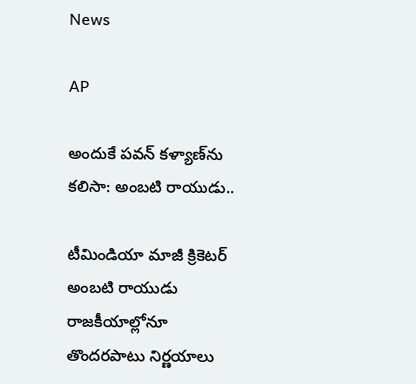News

AP

అందుకే పవన్ కళ్యాణ్‌ను కలిసా: అంబటి రాయుడు..

టీమిండియా మాజీ క్రికెటర్ అంబటి రాయుడు రాజకీయాల్లోనూ తొందరపాటు నిర్ణయాలు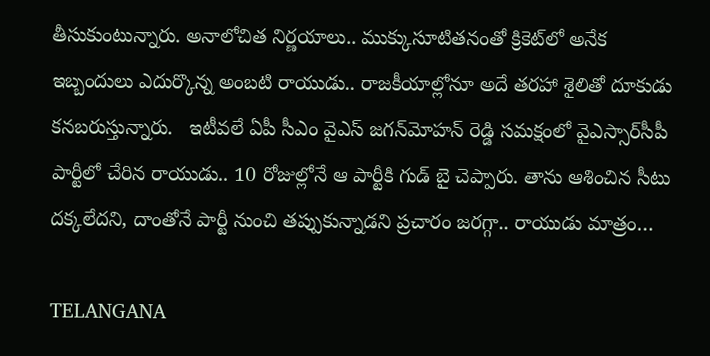తీసుకుంటున్నారు. అనాలోచిత నిర్ణయాలు.. ముక్కుసూటితనంతో క్రికెట్‌లో అనేక ఇబ్బందులు ఎదుర్కొన్న అంబటి రాయుడు.. రాజకీయాల్లోనూ అదే తరహా శైలితో దూకుడు కనబరుస్తున్నారు.   ఇటీవలే ఏపీ సీఎం వైఎస్ జగన్‌మోహన్ రెడ్డి సమక్షంలో వైఎస్సార్‌సీపీ పార్టీలో చేరిన రాయుడు.. 10 రోజుల్లోనే ఆ పార్టీకి గుడ్ బై చెప్పారు. తాను ఆశించిన సీటు దక్కలేదని, దాంతోనే పార్టీ నుంచి తప్పుకున్నాడని ప్రచారం జరగ్గా.. రాయుడు మాత్రం…

TELANGANA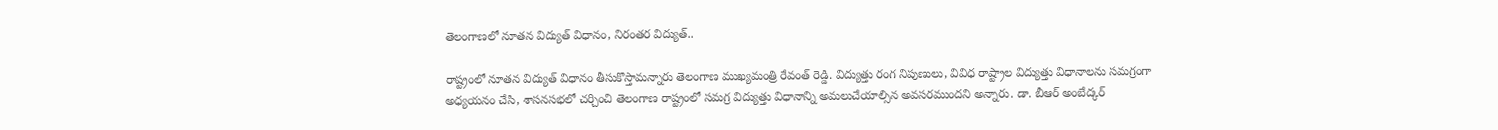తెలంగాణలో నూతన విద్యుత్ విధానం, నిరంతర విద్యుత్..

రాష్ట్రంలో నూతన విద్యుత్ విధానం తీసుకొస్తామన్నారు తెలంగాణ ముఖ్యమంత్రి రేవంత్ రెడ్డి. విద్యుత్తు రంగ నిపుణులు, వివిధ రాష్ట్రాల విద్యుత్తు విధానాలను సమగ్రంగా అధ్యయనం చేసి, శాసనసభలో చర్చించి తెలంగాణ రాష్ట్రంలో సమగ్ర విద్యుత్తు విధానాన్ని అమలుచేయాల్సిన అవసరముందని అన్నారు. డా. బీఆర్ అంబేద్కర్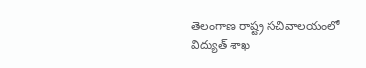తెలంగాణ రాష్ట్ర సచివాలయంలో విద్యుత్ శాఖ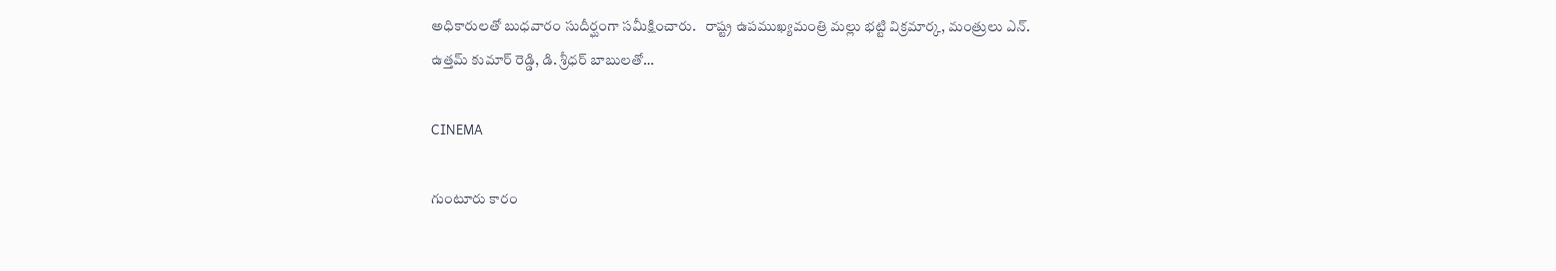అధికారులతో బుధవారం సుదీర్ఘంగా సమీక్షించారు.   రాష్ట్ర ఉపముఖ్యమంత్రి మల్లు భట్టి విక్రమార్క, మంత్రులు ఎన్. ఉత్తమ్ కుమార్ రెడ్డి, డి. శ్రీధర్ బాబులతో…

CINEMA

గుంటూరు కారం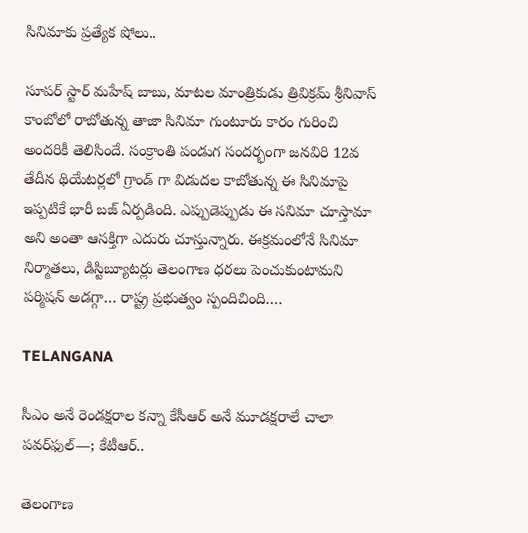సినిమాకు ప్రత్యేక షోలు..

సూపర్ స్టార్ మహేష్ బాబు, మాటల మాంత్రికుడు త్రివిక్రమ్ శ్రీనివాస్ కాంబోలో రాబోతున్న తాజా సినిమా గుంటూరు కారం గురించి అందరికీ తెలిసిందే. సంక్రాంతి పండుగ సందర్భంగా జనవిరి 12వ తేదీన థియేటర్లలో గ్రాండ్ గా విడుదల కాబోతున్న ఈ సినిమాపై ఇప్పటికే భారీ బజ్ ఏర్పడింది. ఎప్పుడెప్పుడు ఈ సనిమా చూస్తామా అని అంతా ఆసక్తిగా ఎదురు చూస్తున్నారు. ఈక్రమంలోనే సినిమా నిర్మాతలు, డిస్టిబ్యూటర్లు తెలంగాణ ధరలు పెంచుకుంటామని పర్మిషన్ అడగ్గా… రాష్ట్ర ప్రభుత్వం స్పందిచింది.…

TELANGANA

సీఎం అనే రెండక్షరాల కన్నా కేసీఆర్ అనే మూడక్షరాలే చాలా పవర్‌ఫుల్—; కేటీఆర్..

తెలంగాణ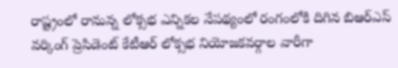రాష్ట్రంలో రానున్న లోక్సభ ఎన్నికల నేపథ్యంలో రంగంలోకి దిగిన బిఆర్ఎస్ వర్కింగ్ ప్రెసిడెంట్ కేటీఆర్ లోక్సభ నియోజకవర్గాల వారీగా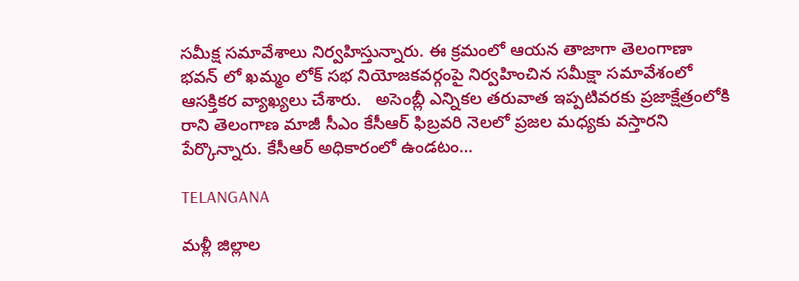సమీక్ష సమావేశాలు నిర్వహిస్తున్నారు. ఈ క్రమంలో ఆయన తాజాగా తెలంగాణా భవన్ లో ఖమ్మం లోక్ సభ నియోజకవర్గంపై నిర్వహించిన సమీక్షా సమావేశంలో ఆసక్తికర వ్యాఖ్యలు చేశారు.   అసెంబ్లీ ఎన్నికల తరువాత ఇప్పటివరకు ప్రజాక్షేత్రంలోకి రాని తెలంగాణ మాజీ సీఎం కేసీఆర్ ఫిబ్రవరి నెలలో ప్రజల మధ్యకు వస్తారని పేర్కొన్నారు. కేసీఆర్ అధికారంలో ఉండటం…

TELANGANA

మళ్లీ జిల్లాల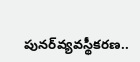పునర్‌వ్యవస్థీకరణ..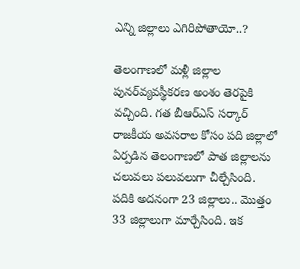ఎన్ని జిల్లాలు ఎగిరిపోతాయో..?

తెలంగాణలో మళ్లీ జిల్లాల పునర్‌వ్యవస్థీకరణ అంశం తెరపైకి వచ్చింది. గత బీఆర్‌ఎస్‌ సర్కార్‌ రాజకీయ అవసరాల కోసం పది జిల్లాలో ఏర్పడిన తెలంగాణలో పాత జిల్లాలను చలువలు పలువలుగా చీల్చేసింది. పదికి అదనంగా 23 జిల్లాలు.. మొత్తం 33 జిల్లాలుగా మార్చేసింది. ఇక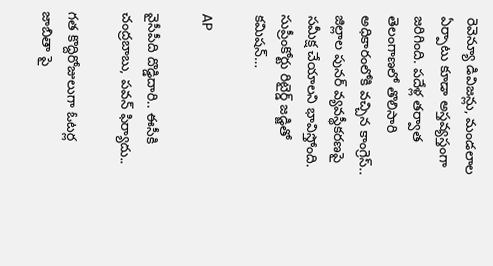రెవెన్యూ డివిజన్లు, మండలాల ఏర్పాటు కూడా అస్తవ్యస్తంగా జరిగింది. పదేళ్ల తర్వాత తెలంగాణలో తొలిసారి అధికారంలోకి వచ్చిన కాంగ్రెస్‌.. జిల్లాల పునర్‌ వ్యవస్థీకరణపై సమీక్ష చేయాలని భావిస్తోంది. సుప్రీంకోర్టు రిటైర్డ్‌ జడ్జితో కమిషన్‌…

AP

వైసీపీది దొడ్డిదారి.. ఈసీకి చంద్రబాబు, పవన్ ఫిర్యాదు..

గత కొద్దిరోజులుగా ఓటర్ల జాబితా పై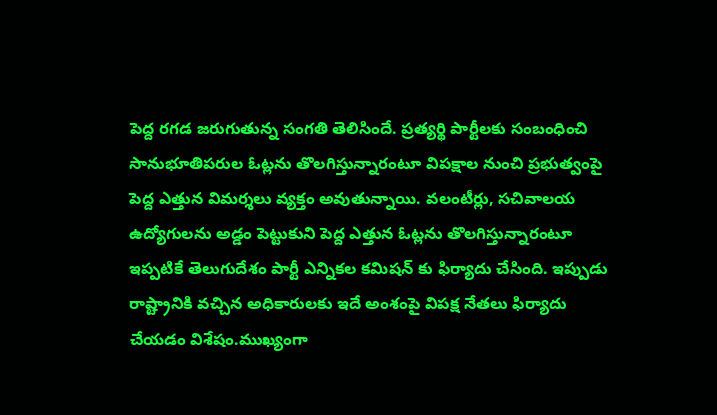పెద్ద రగడ జరుగుతున్న సంగతి తెలిసిందే. ప్రత్యర్థి పార్టీలకు సంబంధించి సానుభూతిపరుల ఓట్లను తొలగిస్తున్నారంటూ విపక్షాల నుంచి ప్రభుత్వంపై పెద్ద ఎత్తున విమర్శలు వ్యక్తం అవుతున్నాయి. వలంటీర్లు, సచివాలయ ఉద్యోగులను అడ్డం పెట్టుకుని పెద్ద ఎత్తున ఓట్లను తొలగిస్తున్నారంటూ ఇప్పటికే తెలుగుదేశం పార్టీ ఎన్నికల కమిషన్ కు ఫిర్యాదు చేసింది. ఇప్పుడు రాష్ట్రానికి వచ్చిన అధికారులకు ఇదే అంశంపై విపక్ష నేతలు ఫిర్యాదు చేయడం విశేషం.ముఖ్యంగా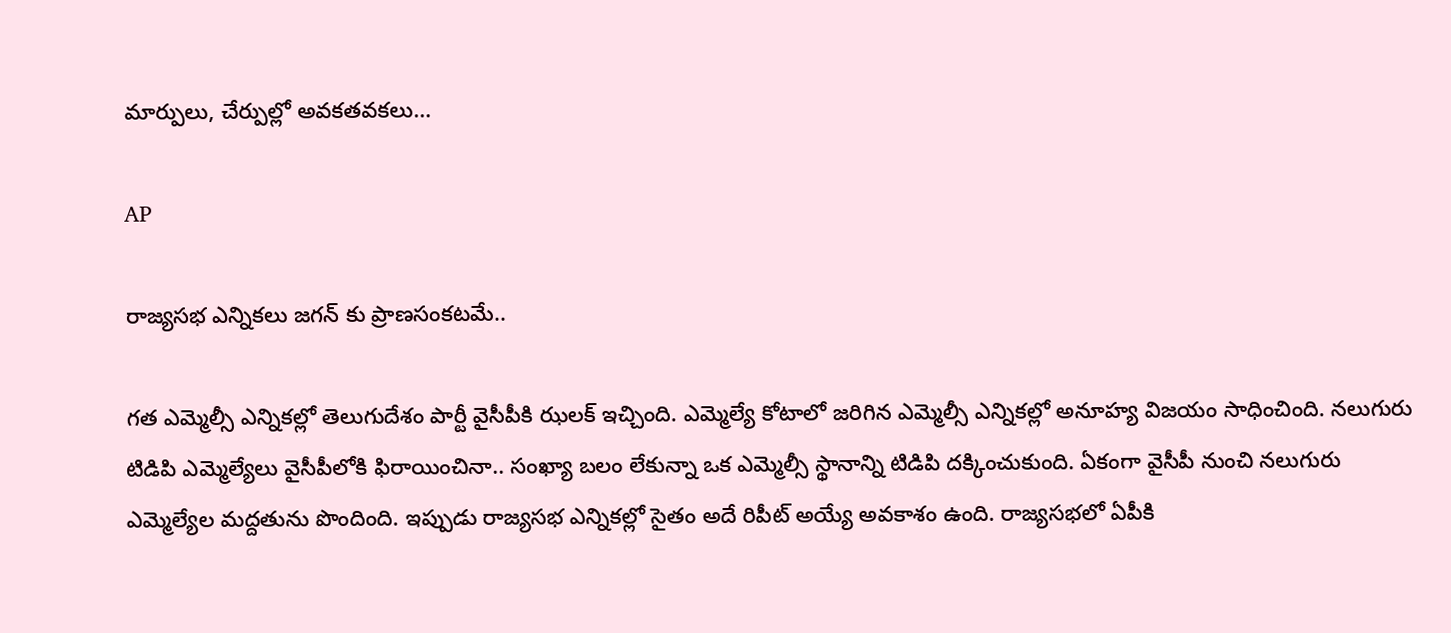మార్పులు, చేర్పుల్లో అవకతవకలు…

AP

రాజ్యసభ ఎన్నికలు జగన్ కు ప్రాణసంకటమే..

గత ఎమ్మెల్సీ ఎన్నికల్లో తెలుగుదేశం పార్టీ వైసీపీకి ఝలక్ ఇచ్చింది. ఎమ్మెల్యే కోటాలో జరిగిన ఎమ్మెల్సీ ఎన్నికల్లో అనూహ్య విజయం సాధించింది. నలుగురు టిడిపి ఎమ్మెల్యేలు వైసీపీలోకి ఫిరాయించినా.. సంఖ్యా బలం లేకున్నా ఒక ఎమ్మెల్సీ స్థానాన్ని టిడిపి దక్కించుకుంది. ఏకంగా వైసీపీ నుంచి నలుగురు ఎమ్మెల్యేల మద్దతును పొందింది. ఇప్పుడు రాజ్యసభ ఎన్నికల్లో సైతం అదే రిపీట్ అయ్యే అవకాశం ఉంది. రాజ్యసభలో ఏపీకి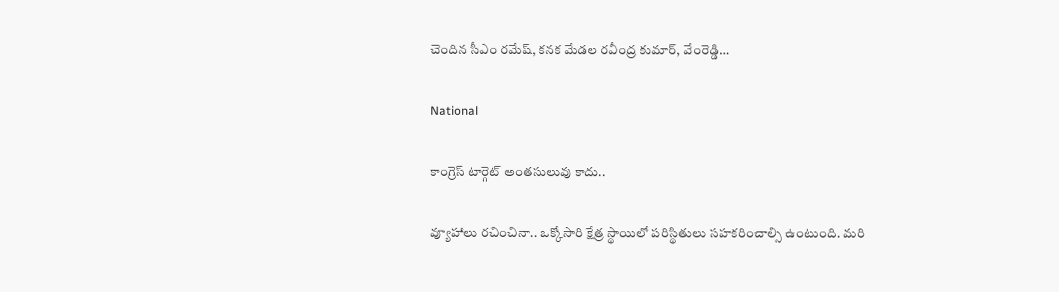చెందిన సీఎం రమేష్, కనక మేడల రవీంద్ర కుమార్, వేంరెడ్డి…

National

కాంగ్రెస్ టార్గెట్ అంతసులువు కాదు..

వ్యూహాలు రచించినా.. ఒక్కోసారి క్షేత్ర స్థాయిలో పరిస్థితులు సహకరించాల్సి ఉంటుంది. మరి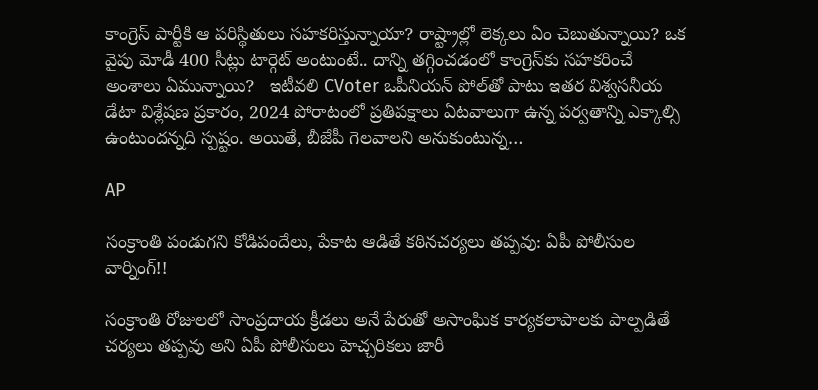కాంగ్రెస్ పార్టీకి ఆ పరిస్థితులు సహకరిస్తున్నాయా? రాష్ట్రాల్లో లెక్కలు ఏం చెబుతున్నాయి? ఒక వైపు మోడీ 400 సీట్లు టార్గెట్ అంటుంటే.. దాన్ని తగ్గించడంలో కాంగ్రెస్‌కు సహకరించే అంశాలు ఏమున్నాయి?   ఇటీవలి CVoter ఒపీనియన్ పోల్‌తో పాటు ఇతర విశ్వసనీయ డేటా విశ్లేషణ ప్రకారం, 2024 పోరాటంలో ప్రతిపక్షాలు ఏటవాలుగా ఉన్న పర్వతాన్ని ఎక్కాల్సి ఉంటుందన్నది స్పష్టం. అయితే, బీజేపీ గెలవాలని అనుకుంటున్న…

AP

సంక్రాంతి పండుగని కోడిపందేలు, పేకాట ఆడితే కఠినచర్యలు తప్పవు: ఏపీ పోలీసుల వార్నింగ్!!

సంక్రాంతి రోజులలో సాంప్రదాయ క్రీడలు అనే పేరుతో అసాంఘిక కార్యకలాపాలకు పాల్పడితే చర్యలు తప్పవు అని ఏపీ పోలీసులు హెచ్చరికలు జారీ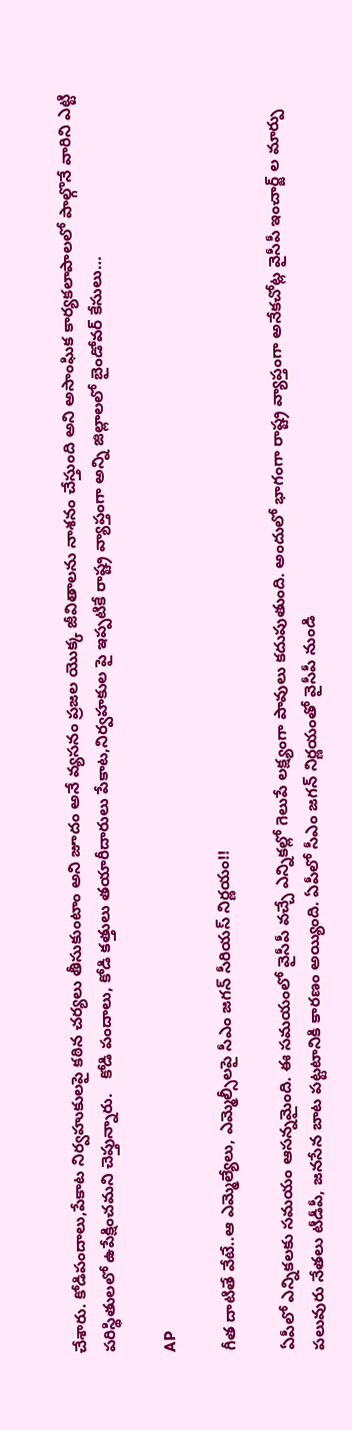చేశారు. కోడిపందాలు,పేకాట నిర్వహుకులపై కఠిన చర్యలు తీసుకుంటాం అని జూదం అనే వ్యసనం ప్రజల యొక్క జీవితాలను నాశనం చేస్తుంది అని అసాంఘిక కార్యకలాపాలలో పాల్గొనే వారిని ఎట్టి పరిస్థితులలో ఉపేక్షించమని చెప్తున్నారు.   కోడి పందాలు, కోడి కత్తులు తయారీదారులు పేకాట,నిర్వహకుల పై ఇప్పటికే రాష్ట్ర వ్యాప్తంగా అన్ని జిల్లాలలో బైండోవర్ కేసులు…

AP

గీత దాటితే వేటే..ఆ ఎమ్మెల్యేలు, ఎమ్మెల్సీలపై సీఎం జగన్ సీరియస్ నిర్ణయం!!

ఏపీలో ఎన్నికలకు సమయం ఆసన్నమైంది. ఈ సమయంలో వైసీపీ వచ్చే ఎన్నికల్లో గెలుపే లక్ష్యంగా పావులు కదుపుతుంది. అందులో భాగంగా రాష్ట్ర వ్యాప్తంగా అనేకచోట్ల వైసీపీ ఇంచార్జ్ ల మార్పు పలువురు నేతలు టీడీపీ, జనసేన బాట పట్టటానికి కారణం అయ్యింది. ఏపీలో సీఎం జగన్ నిర్ణయంతో వైసీపీ నుండి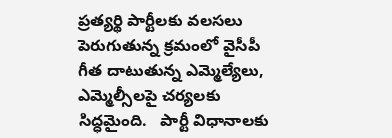ప్రత్యర్థి పార్టీలకు వలసలు పెరుగుతున్న క్రమంలో వైసీపీ గీత దాటుతున్న ఎమ్మెల్యేలు, ఎమ్మెల్సీలపై చర్యలకు సిద్ధమైంది.   పార్టీ విధానాలకు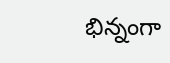భిన్నంగా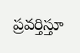ప్రవర్తిస్తూ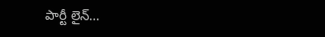పార్టీ లైన్…